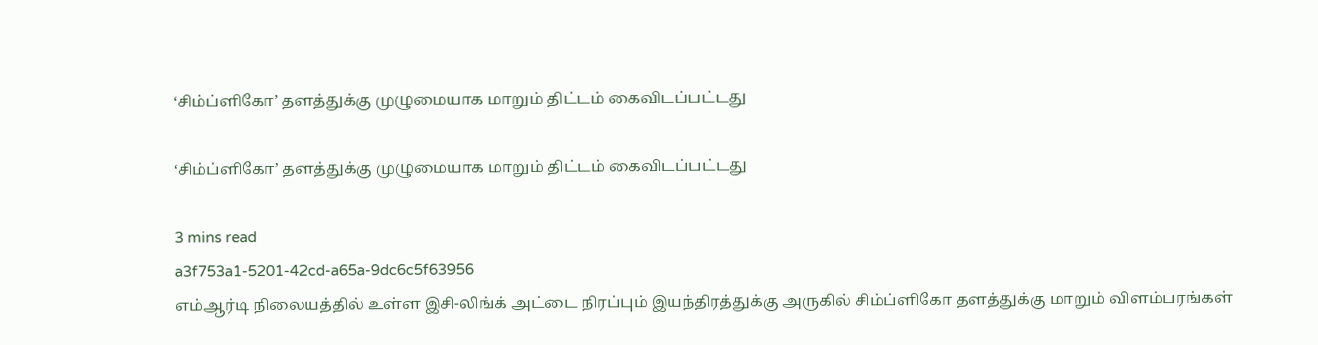‘சிம்ப்ளிகோ’ தளத்துக்கு முழுமையாக மாறும் திட்டம் கைவிடப்பட்டது

‘சிம்ப்ளிகோ’ தளத்துக்கு முழுமையாக மாறும் திட்டம் கைவிடப்பட்டது

3 mins read
a3f753a1-5201-42cd-a65a-9dc6c5f63956
எம்ஆர்டி நிலையத்தில் உள்ள இசி-லிங்க் அட்டை நிரப்பும் இயந்திரத்துக்கு அருகில் சிம்ப்ளிகோ தளத்துக்கு மாறும் விளம்பரங்கள்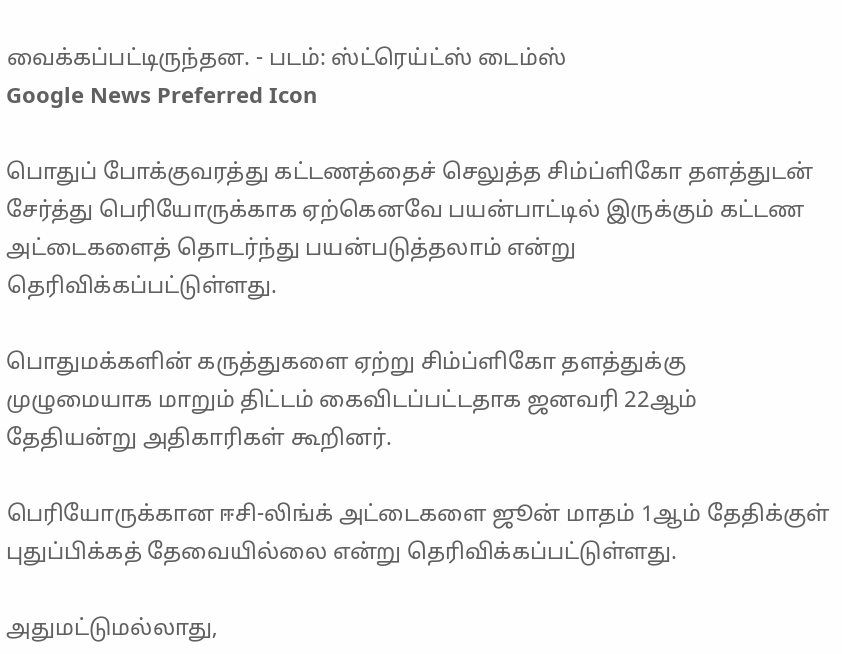வைக்கப்பட்டிருந்தன. - படம்: ஸ்ட்ரெய்ட்ஸ் டைம்ஸ்
Google News Preferred Icon

பொதுப் போக்குவரத்து கட்டணத்தைச் செலுத்த சிம்ப்ளிகோ தளத்துடன் சேர்த்து பெரியோருக்காக ஏற்கெனவே பயன்பாட்டில் இருக்கும் கட்டண அட்டைகளைத் தொடர்ந்து பயன்படுத்தலாம் என்று தெரிவிக்கப்பட்டுள்ளது.

பொதுமக்களின் கருத்துகளை ஏற்று சிம்ப்ளிகோ தளத்துக்கு முழுமையாக மாறும் திட்டம் கைவிடப்பட்டதாக ஜனவரி 22ஆம் தேதியன்று அதிகாரிகள் கூறினர்.

பெரியோருக்கான ஈசி-லிங்க் அட்டைகளை ஜூன் மாதம் 1ஆம் தேதிக்குள் புதுப்பிக்கத் தேவையில்லை என்று தெரிவிக்கப்பட்டுள்ளது.

அதுமட்டுமல்லாது,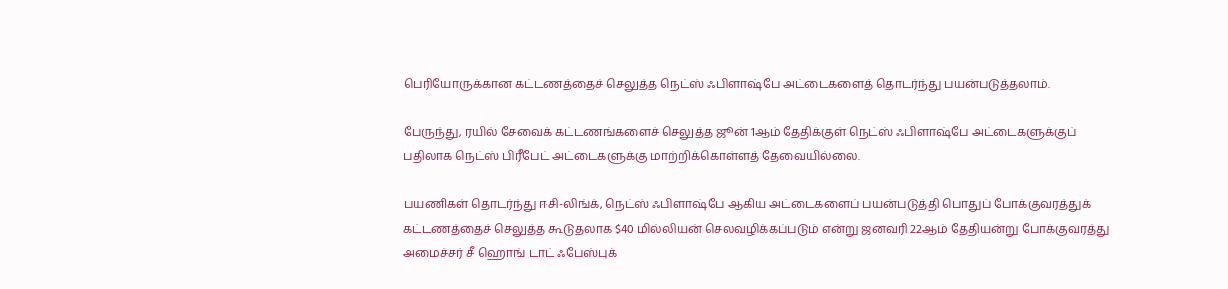பெரியோருக்கான கட்டணத்தைச் செலுத்த நெட்ஸ் ஃபிளாஷ்பே அட்டைகளைத் தொடர்ந்து பயன்படுத்தலாம்.

பேருந்து, ரயில் சேவைக் கட்டணங்களைச் செலுத்த ஜூன் 1ஆம் தேதிக்குள் நெட்ஸ் ஃபிளாஷ்பே அட்டைகளுக்குப் பதிலாக நெட்ஸ் பிரீபேட் அட்டைகளுக்கு மாற்றிக்கொள்ளத் தேவையில்லை.

பயணிகள் தொடர்ந்து ஈசி-லிங்க், நெட்ஸ் ஃபிளாஷ்பே ஆகிய அட்டைகளைப் பயன்படுத்தி பொதுப் போக்குவரத்துக் கட்டணத்தைச் செலுத்த கூடுதலாக $40 மில்லியன் செலவழிக்கப்படும் என்று ஜனவரி 22ஆம் தேதியன்று போக்குவரத்து அமைச்சர் சீ ஹொங் டாட் ஃபேஸ்புக்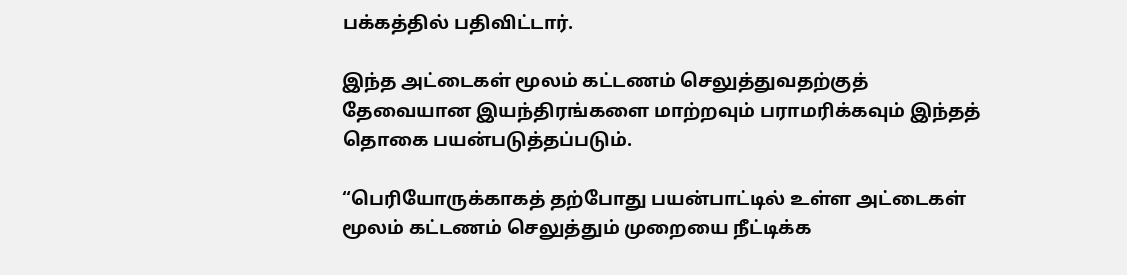பக்கத்தில் பதிவிட்டார்.

இந்த அட்டைகள் மூலம் கட்டணம் செலுத்துவதற்குத் தேவையான இயந்திரங்களை மாற்றவும் பராமரிக்கவும் இந்தத் தொகை பயன்படுத்தப்படும்.

“பெரியோருக்காகத் தற்போது பயன்பாட்டில் உள்ள அட்டைகள் மூலம் கட்டணம் செலுத்தும் முறையை நீட்டிக்க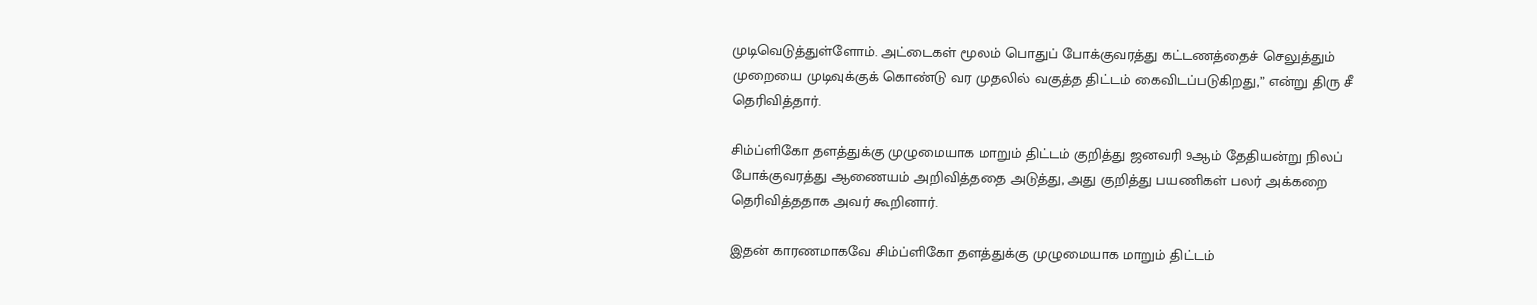முடிவெடுத்துள்ளோம். அட்டைகள் மூலம் பொதுப் போக்குவரத்து கட்டணத்தைச் செலுத்தும் முறையை முடிவுக்குக் கொண்டு வர முதலில் வகுத்த திட்டம் கைவிடப்படுகிறது,” என்று திரு சீ தெரிவித்தார்.

சிம்ப்ளிகோ தளத்துக்கு முழுமையாக மாறும் திட்டம் குறித்து ஜனவரி 9ஆம் தேதியன்று நிலப் போக்குவரத்து ஆணையம் அறிவித்ததை அடுத்து, அது குறித்து பயணிகள் பலர் அக்கறை தெரிவித்ததாக அவர் கூறினார்.

இதன் காரணமாகவே சிம்ப்ளிகோ தளத்துக்கு முழுமையாக மாறும் திட்டம்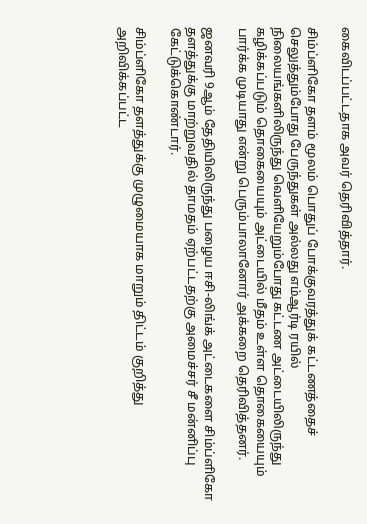கைவிடப்பட்டதாக அவர் தெரிவித்தார்.

சிம்ப்ளிகோ தளம் மூலம் பொதுப் போக்குவரத்துக் கட்டணத்தைச் செலுத்தும்போது பேருந்துகள் அல்லது எம்ஆர்டி ரயில் நிலையங்களிலிருந்து வெளியேறும்போது கட்டண அட்டையிலிருந்து கழிக்கப்படும் தொகையையும் அட்டையில் மீதம் உள்ள தொகையையும் பார்க்க முடியாது என்று பெரும்பாலானோர் அக்கறை தெரிவித்தனர்.

ஜனவரி 9ஆம் தேதியிலிருந்து பழைய ஈசி-லிங்க் அட்டைகளை சிம்ப்ளிகோ தளத்துக்கு மாற்றுவதில் தாமதம் ஏற்பட்டதற்கு அமைச்சர் சீ மன்னிப்பு கேட்டுக்கொண்டார்.

சிம்ப்ளிகோ தளத்துக்கு முழுமையாக மாறும் திட்டம் குறித்து அறிவிக்கப்பட்ட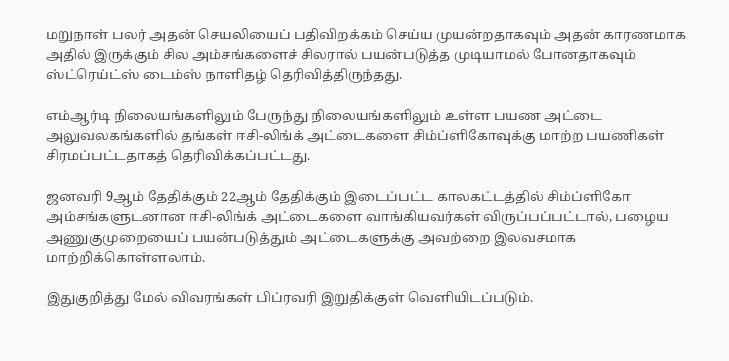மறுநாள் பலர் அதன் செயலியைப் பதிவிறக்கம் செய்ய முயன்றதாகவும் அதன் காரணமாக அதில் இருக்கும் சில அம்சங்களைச் சிலரால் பயன்படுத்த முடியாமல் போனதாகவும் ஸ்ட்ரெய்ட்ஸ் டைம்ஸ் நாளிதழ் தெரிவித்திருந்தது.

எம்ஆர்டி நிலையங்களிலும் பேருந்து நிலையங்களிலும் உள்ள பயண அட்டை அலுவலகங்களில் தங்கள் ஈசி-லிங்க் அட்டைகளை சிம்ப்ளிகோவுக்கு மாற்ற பயணிகள் சிரமப்பட்டதாகத் தெரிவிக்கப்பட்டது.

ஜனவரி 9ஆம் தேதிக்கும் 22ஆம் தேதிக்கும் இடைப்பட்ட காலகட்டத்தில் சிம்ப்ளிகோ அம்சங்களுடனான ஈசி-லிங்க் அட்டைகளை வாங்கியவர்கள் விருப்பப்பட்டால், பழைய அணுகுமுறையைப் பயன்படுத்தும் அட்டைகளுக்கு அவற்றை இலவசமாக மாற்றிக்கொள்ளலாம்.

இதுகுறித்து மேல் விவரங்கள் பிப்ரவரி இறுதிக்குள் வெளியிடப்படும்.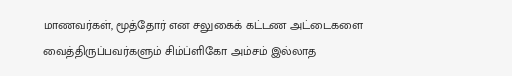மாணவர்கள், மூத்தோர் என சலுகைக் கட்டண அட்டைகளை வைத்திருப்பவர்களும் சிம்ப்ளிகோ அம்சம் இல்லாத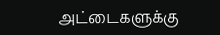அட்டைகளுக்கு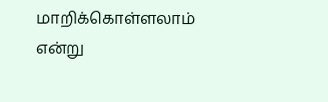மாறிக்கொள்ளலாம் என்று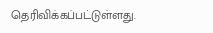தெரிவிக்கப்பட்டுள்ளது.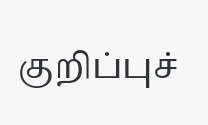குறிப்புச்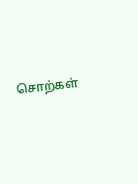சொற்கள்